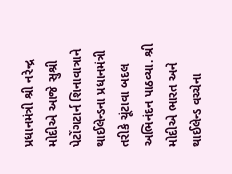પ્રધાનમંત્રી શ્રી નરેન્દ્ર મોદીએ આજે સુશ્રી પેટોંગટાર્ન શિનાવાત્રાને થાઈલેન્ડના પ્રધાનમંત્રી તરીકે ચૂંટાવા બદલ અભિનંદન પાઠવ્યા. શ્રી મોદીએ ભારત અને થાઈલેન્ડ વચ્ચેના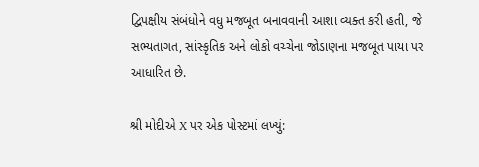દ્વિપક્ષીય સંબંધોને વધુ મજબૂત બનાવવાની આશા વ્યક્ત કરી હતી, જે સભ્યતાગત, સાંસ્કૃતિક અને લોકો વચ્ચેના જોડાણના મજબૂત પાયા પર આધારિત છે.

શ્રી મોદીએ X પર એક પોસ્ટમાં લખ્યું: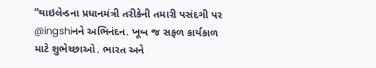“થાઇલેન્ડના પ્રધાનમંત્રી તરીકેની તમારી પસંદગી પર @ingshiનને અભિનંદન. ખૂબ જ સફળ કાર્યકાળ માટે શુભેચ્છાઓ. ભારત અને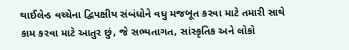થાઈલેન્ડ વચ્ચેના દ્વિપક્ષીય સંબંધોને વધુ મજબૂત કરવા માટે તમારી સાથે કામ કરવા માટે આતુર છું, જે સભ્યતાગત, સાંસ્કૃતિક અને લોકો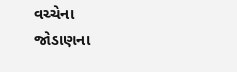વચ્ચેના જોડાણના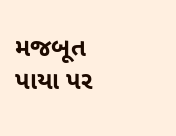મજબૂત પાયા પર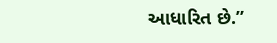આધારિત છે.”